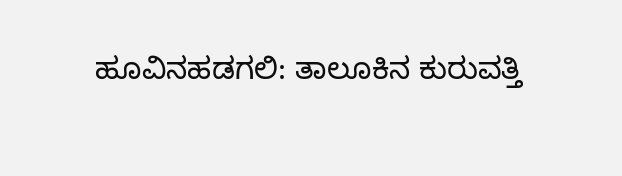ಹೂವಿನಹಡಗಲಿ: ತಾಲೂಕಿನ ಕುರುವತ್ತಿ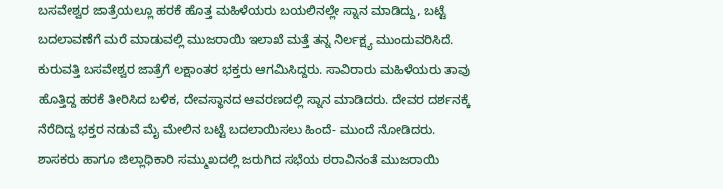ಬಸವೇಶ್ವರ ಜಾತ್ರೆಯಲ್ಲೂ ಹರಕೆ ಹೊತ್ತ ಮಹಿಳೆಯರು ಬಯಲಿನಲ್ಲೇ ಸ್ನಾನ ಮಾಡಿದ್ದು, ಬಟ್ಟೆ ಬದಲಾವಣೆಗೆ ಮರೆ ಮಾಡುವಲ್ಲಿ ಮುಜರಾಯಿ ಇಲಾಖೆ ಮತ್ತೆ ತನ್ನ ನಿರ್ಲಕ್ಷ್ಯ ಮುಂದುವರಿಸಿದೆ.
ಕುರುವತ್ತಿ ಬಸವೇಶ್ವರ ಜಾತ್ರೆಗೆ ಲಕ್ಷಾಂತರ ಭಕ್ತರು ಆಗಮಿಸಿದ್ದರು. ಸಾವಿರಾರು ಮಹಿಳೆಯರು ತಾವು ಹೊತ್ತಿದ್ದ ಹರಕೆ ತೀರಿಸಿದ ಬಳಿಕ, ದೇವಸ್ಥಾನದ ಆವರಣದಲ್ಲಿ ಸ್ನಾನ ಮಾಡಿದರು. ದೇವರ ದರ್ಶನಕ್ಕೆ ನೆರೆದಿದ್ದ ಭಕ್ತರ ನಡುವೆ ಮೈ ಮೇಲಿನ ಬಟ್ಟೆ ಬದಲಾಯಿಸಲು ಹಿಂದೆ- ಮುಂದೆ ನೋಡಿದರು. ಶಾಸಕರು ಹಾಗೂ ಜಿಲ್ಲಾಧಿಕಾರಿ ಸಮ್ಮುಖದಲ್ಲಿ ಜರುಗಿದ ಸಭೆಯ ಠರಾವಿನಂತೆ ಮುಜರಾಯಿ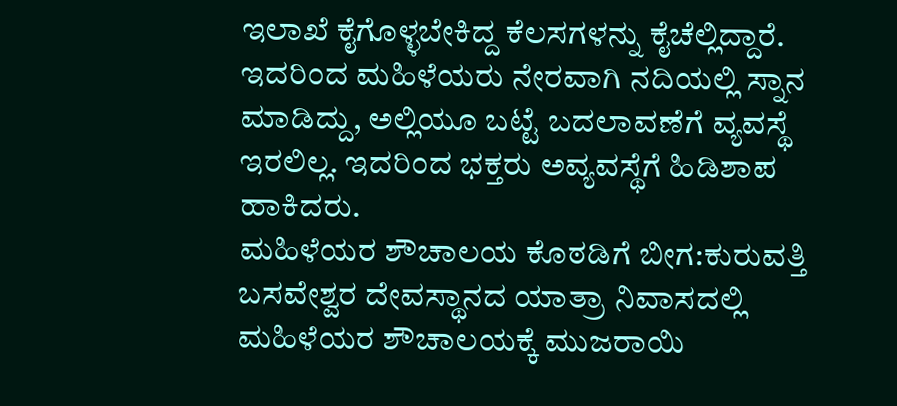ಇಲಾಖೆ ಕೈಗೊಳ್ಳಬೇಕಿದ್ದ ಕೆಲಸಗಳನ್ನು ಕೈಚೆಲ್ಲಿದ್ದಾರೆ. ಇದರಿಂದ ಮಹಿಳೆಯರು ನೇರವಾಗಿ ನದಿಯಲ್ಲಿ ಸ್ನಾನ ಮಾಡಿದ್ದು, ಅಲ್ಲಿಯೂ ಬಟ್ಟೆ ಬದಲಾವಣೆಗೆ ವ್ಯವಸ್ಥೆ ಇರಲಿಲ್ಲ. ಇದರಿಂದ ಭಕ್ತರು ಅವ್ಯವಸ್ಥೆಗೆ ಹಿಡಿಶಾಪ ಹಾಕಿದರು.
ಮಹಿಳೆಯರ ಶೌಚಾಲಯ ಕೊಠಡಿಗೆ ಬೀಗ:ಕುರುವತ್ತಿ ಬಸವೇಶ್ವರ ದೇವಸ್ಥಾನದ ಯಾತ್ರಾ ನಿವಾಸದಲ್ಲಿ ಮಹಿಳೆಯರ ಶೌಚಾಲಯಕ್ಕೆ ಮುಜರಾಯಿ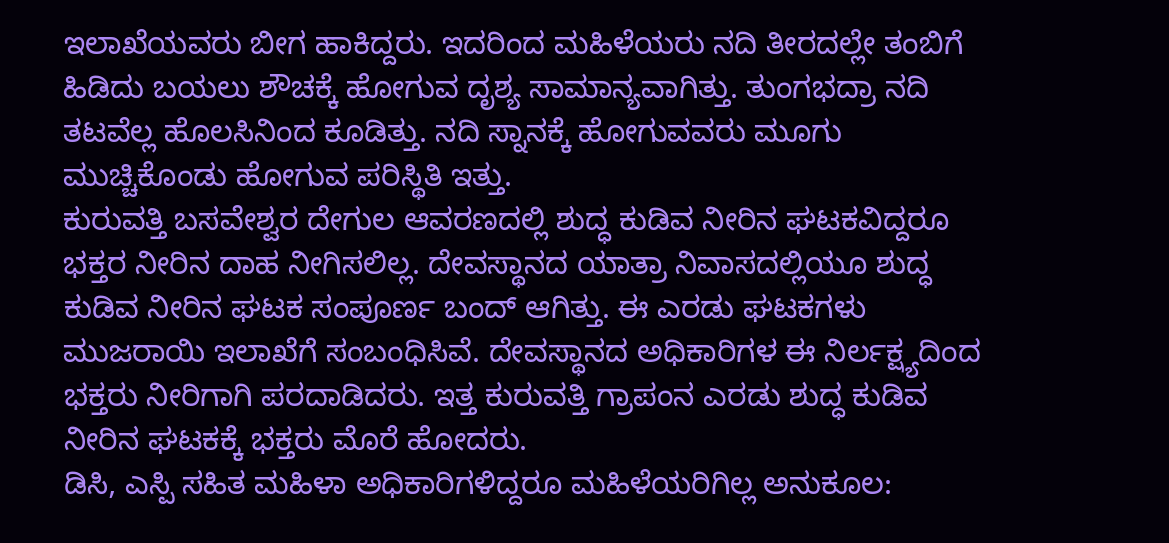ಇಲಾಖೆಯವರು ಬೀಗ ಹಾಕಿದ್ದರು. ಇದರಿಂದ ಮಹಿಳೆಯರು ನದಿ ತೀರದಲ್ಲೇ ತಂಬಿಗೆ ಹಿಡಿದು ಬಯಲು ಶೌಚಕ್ಕೆ ಹೋಗುವ ದೃಶ್ಯ ಸಾಮಾನ್ಯವಾಗಿತ್ತು. ತುಂಗಭದ್ರಾ ನದಿ ತಟವೆಲ್ಲ ಹೊಲಸಿನಿಂದ ಕೂಡಿತ್ತು. ನದಿ ಸ್ನಾನಕ್ಕೆ ಹೋಗುವವರು ಮೂಗು ಮುಚ್ಚಿಕೊಂಡು ಹೋಗುವ ಪರಿಸ್ಥಿತಿ ಇತ್ತು.
ಕುರುವತ್ತಿ ಬಸವೇಶ್ವರ ದೇಗುಲ ಆವರಣದಲ್ಲಿ ಶುದ್ಧ ಕುಡಿವ ನೀರಿನ ಘಟಕವಿದ್ದರೂ ಭಕ್ತರ ನೀರಿನ ದಾಹ ನೀಗಿಸಲಿಲ್ಲ. ದೇವಸ್ಥಾನದ ಯಾತ್ರಾ ನಿವಾಸದಲ್ಲಿಯೂ ಶುದ್ಧ ಕುಡಿವ ನೀರಿನ ಘಟಕ ಸಂಪೂರ್ಣ ಬಂದ್ ಆಗಿತ್ತು. ಈ ಎರಡು ಘಟಕಗಳು ಮುಜರಾಯಿ ಇಲಾಖೆಗೆ ಸಂಬಂಧಿಸಿವೆ. ದೇವಸ್ಥಾನದ ಅಧಿಕಾರಿಗಳ ಈ ನಿರ್ಲಕ್ಷ್ಯದಿಂದ ಭಕ್ತರು ನೀರಿಗಾಗಿ ಪರದಾಡಿದರು. ಇತ್ತ ಕುರುವತ್ತಿ ಗ್ರಾಪಂನ ಎರಡು ಶುದ್ಧ ಕುಡಿವ ನೀರಿನ ಘಟಕಕ್ಕೆ ಭಕ್ತರು ಮೊರೆ ಹೋದರು.
ಡಿಸಿ, ಎಸ್ಪಿ ಸಹಿತ ಮಹಿಳಾ ಅಧಿಕಾರಿಗಳಿದ್ದರೂ ಮಹಿಳೆಯರಿಗಿಲ್ಲ ಅನುಕೂಲ: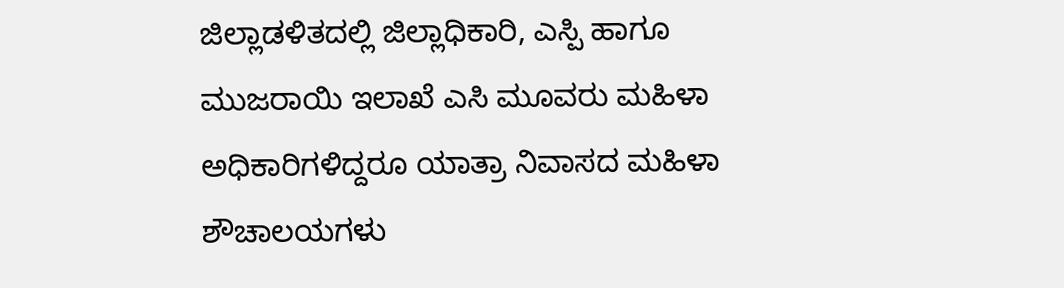ಜಿಲ್ಲಾಡಳಿತದಲ್ಲಿ ಜಿಲ್ಲಾಧಿಕಾರಿ, ಎಸ್ಪಿ ಹಾಗೂ ಮುಜರಾಯಿ ಇಲಾಖೆ ಎಸಿ ಮೂವರು ಮಹಿಳಾ ಅಧಿಕಾರಿಗಳಿದ್ದರೂ ಯಾತ್ರಾ ನಿವಾಸದ ಮಹಿಳಾ ಶೌಚಾಲಯಗಳು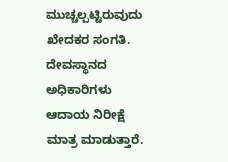ಮುಚ್ಚಲ್ಪಟ್ಟಿರುವುದು ಖೇದಕರ ಸಂಗತಿ. ದೇವಸ್ಥಾನದ ಅಧಿಕಾರಿಗಳು ಆದಾಯ ನಿರೀಕ್ಷೆ ಮಾತ್ರ ಮಾಡುತ್ತಾರೆ.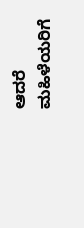ಆದರೆ ಮಹಿಳೆಯರಿಗೆ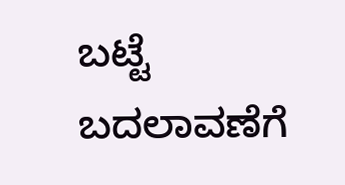ಬಟ್ಟೆ ಬದಲಾವಣೆಗೆ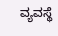ವ್ಯವಸ್ಥೆ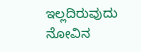ಇಲ್ಲದಿರುವುದು ನೋವಿನ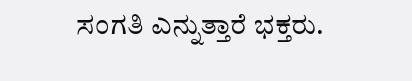ಸಂಗತಿ ಎನ್ನುತ್ತಾರೆ ಭಕ್ತರು.